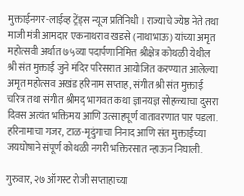मुक्ताईनगर-लाईव्ह ट्रेंड्स न्यूज प्रतिनिधी । राज्याचे ज्येष्ठ नेते तथा माजी मंत्री आमदार एकनाथराव खडसे (नाथाभाऊ) यांच्या अमृत महोत्सवी अर्थात ७५व्या पदार्पणानिमित्त श्रीक्षेत्र कोथळी येथील श्री संत मुक्ताई जुने मंदिर परिसरात आयोजित करण्यात आलेल्या अमृत महोत्सव अखंड हरिनाम सप्ताह, संगीत श्री संत मुक्ताई चरित्र तथा संगीत श्रीमद् भागवत कथा ज्ञानयज्ञ सोहळ्याचा दुसरा दिवस अत्यंत भक्तिमय आणि उत्साहपूर्ण वातावरणात पार पडला. हरिनामाचा गजर, टाळ-मृदुंगाचा निनाद आणि संत मुक्ताईंच्या जयघोषाने संपूर्ण कोथळी नगरी भक्तिरसात न्हाऊन निघाली.

गुरुवार, २७ ऑगस्ट रोजी सप्ताहाच्या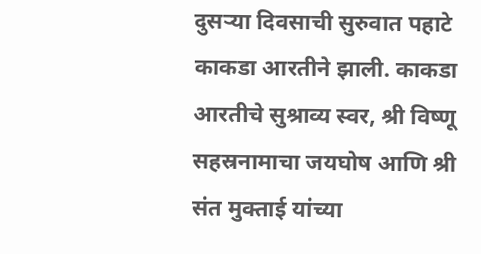दुसऱ्या दिवसाची सुरुवात पहाटे काकडा आरतीने झाली. काकडा आरतीचे सुश्राव्य स्वर, श्री विष्णू सहस्रनामाचा जयघोष आणि श्री संत मुक्ताई यांच्या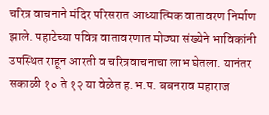चरित्र वाचनाने मंदिर परिसरात आध्यात्मिक वातावरण निर्माण झाले. पहाटेच्या पवित्र वातावरणात मोठ्या संख्येने भाविकांनी उपस्थित राहून आरती व चरित्रवाचनाचा लाभ घेतला. यानंतर सकाळी १० ते १२ या वेळेत ह.भ.प. बबनराव महाराज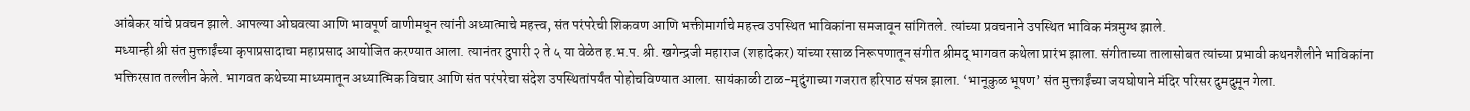आंबेकर यांचे प्रवचन झाले. आपल्या ओघवत्या आणि भावपूर्ण वाणीमधून त्यांनी अध्यात्माचे महत्त्व, संत परंपरेची शिकवण आणि भक्तीमार्गाचे महत्त्व उपस्थित भाविकांना समजावून सांगितले. त्यांच्या प्रवचनाने उपस्थित भाविक मंत्रमुग्ध झाले.
मध्यान्ही श्री संत मुक्ताईंच्या कृपाप्रसादाचा महाप्रसाद आयोजित करण्यात आला. त्यानंतर दुपारी २ ते ५ या वेळेत ह.भ.प. श्री. खगेन्द्रजी महाराज (शहादेकर) यांच्या रसाळ निरूपणातून संगीत श्रीमद् भागवत कथेला प्रारंभ झाला. संगीताच्या तालासोबत त्यांच्या प्रभावी कथनशैलीने भाविकांना भक्तिरसात तल्लीन केले. भागवत कथेच्या माध्यमातून अध्यात्मिक विचार आणि संत परंपरेचा संदेश उपस्थितांपर्यंत पोहोचविण्यात आला. सायंकाळी टाळ-मृदुंगाच्या गजरात हरिपाठ संपन्न झाला. ‘भानूकुळ भूषण’ संत मुक्ताईंच्या जयघोषाने मंदिर परिसर दुमदुमून गेला.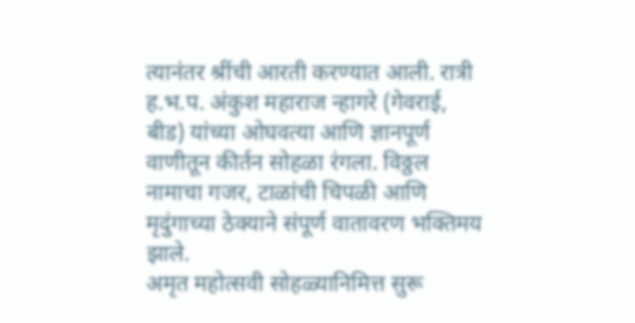त्यानंतर श्रींची आरती करण्यात आली. रात्री ह.भ.प. अंकुश महाराज न्हागरे (गेवराई, बीड) यांच्या ओघवत्या आणि ज्ञानपूर्ण वाणीतून कीर्तन सोहळा रंगला. विठ्ठल नामाचा गजर, टाळांची चिपळी आणि मृदुंगाच्या ठेक्याने संपूर्ण वातावरण भक्तिमय झाले.
अमृत महोत्सवी सोहळ्यानिमित्त सुरू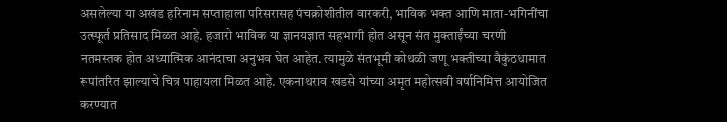असलेल्या या अखंड हरिनाम सप्ताहाला परिसरासह पंचक्रोशीतील वारकरी, भाविक भक्त आणि माता-भगिनींचा उत्स्फूर्त प्रतिसाद मिळत आहे. हजारो भाविक या ज्ञानयज्ञात सहभागी होत असून संत मुक्ताईंच्या चरणी नतमस्तक होत अध्यात्मिक आनंदाचा अनुभव घेत आहेत. त्यामुळे संतभूमी कोथळी जणू भक्तीच्या वैकुंठधामात रूपांतरित झाल्याचे चित्र पाहायला मिळत आहे. एकनाथराव खडसे यांच्या अमृत महोत्सवी वर्षानिमित्त आयोजित करण्यात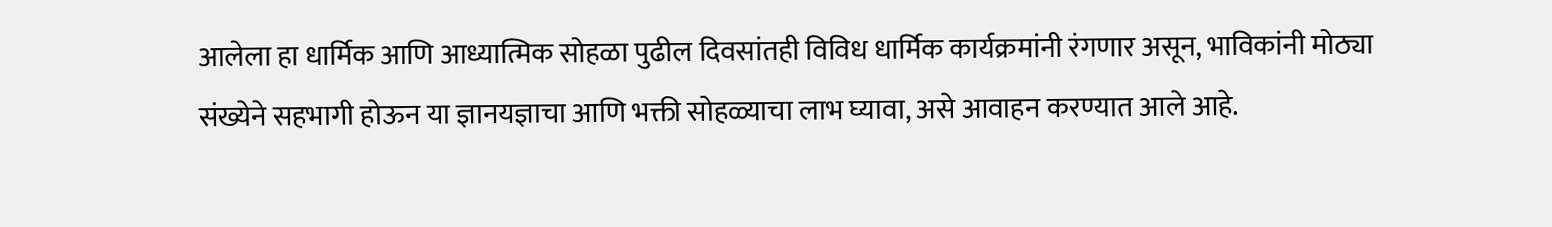आलेला हा धार्मिक आणि आध्यात्मिक सोहळा पुढील दिवसांतही विविध धार्मिक कार्यक्रमांनी रंगणार असून, भाविकांनी मोठ्या संख्येने सहभागी होऊन या ज्ञानयज्ञाचा आणि भक्ती सोहळ्याचा लाभ घ्यावा, असे आवाहन करण्यात आले आहे.